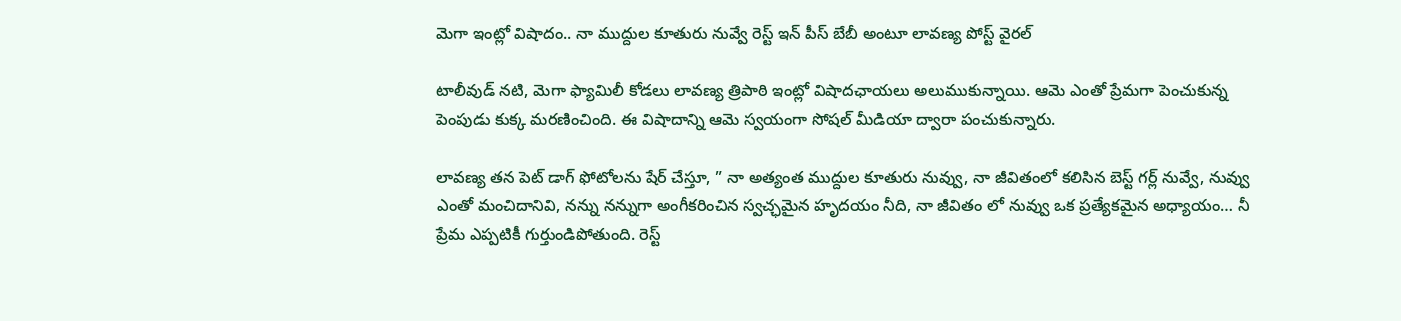మెగా ఇంట్లో విషాదం.. నా ముద్దుల కూతురు నువ్వే రెస్ట్ ఇన్ పీస్ బేబీ అంటూ లావణ్య పోస్ట్ వైరల్

టాలీవుడ్‌ నటి, మెగా ఫ్యామిలీ కోడలు లావణ్య త్రిపాఠి ఇంట్లో విషాదఛాయలు అలుముకున్నాయి. ఆమె ఎంతో ప్రేమగా పెంచుకున్న పెంపుడు కుక్క మరణించింది. ఈ విషాదాన్ని ఆమె స్వయంగా సోషల్ మీడియా ద్వారా పంచుకున్నారు.

లావణ్య తన పెట్ డాగ్ ఫోటోలను షేర్ చేస్తూ, ” నా అత్యంత ముద్దుల కూతురు నువ్వు, నా జీవితంలో కలిసిన బెస్ట్ గర్ల్ నువ్వే, నువ్వు ఎంతో మంచిదానివి, నన్ను నన్నుగా అంగీకరించిన స్వచ్ఛమైన హృదయం నీది, నా జీవితం లో నువ్వు ఒక ప్రత్యేకమైన అధ్యాయం… నీ ప్రేమ ఎప్పటికీ గుర్తుండిపోతుంది. రెస్ట్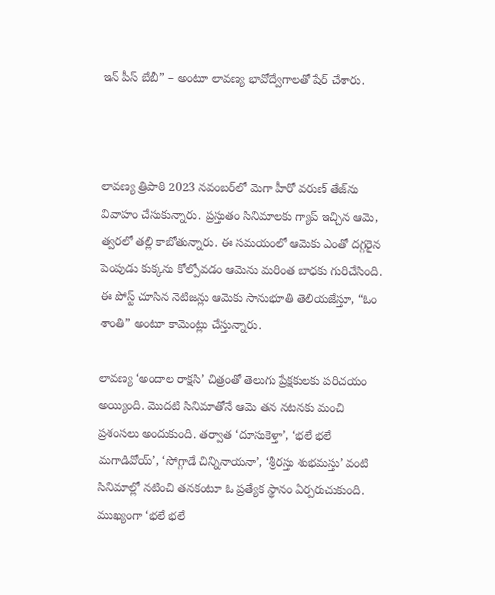ఇన్ పీస్ బేబీ” – అంటూ లావణ్య భావోద్వేగాలతో షేర్ చేశారు.



లావణ్య త్రిపాఠి 2023 నవంబర్‌లో మెగా హీరో వరుణ్ తేజ్‌ను వివాహం చేసుకున్నారు. ప్రస్తుతం సినిమాలకు గ్యాప్ ఇచ్చిన ఆమె, త్వరలో తల్లి కాబోతున్నారు. ఈ సమయంలో ఆమెకు ఎంతో దగ్గరైన పెంపుడు కుక్కను కోల్పోవడం ఆమెను మరింత బాధకు గురిచేసింది. ఈ పోస్ట్‌ చూసిన నెటిజన్లు ఆమెకు సానుభూతి తెలియజేస్తూ, “ఓం శాంతి” అంటూ కామెంట్లు చేస్తున్నారు.

లావణ్య ‘అందాల రాక్షసి’ చిత్రంతో తెలుగు ప్రేక్షకులకు పరిచయం అయ్యింది. మొదటి సినిమాతోనే ఆమె తన నటనకు మంచి ప్రశంసలు అందుకుంది. తర్వాత ‘దూసుకెళ్తా’, ‘భలే భలే మగాడివోయ్’, ‘సోగ్గాడే చిన్నినాయనా’, ‘శ్రీరస్తు శుభమస్తు’ వంటి సినిమాల్లో నటించి తనకంటూ ఓ ప్రత్యేక స్థానం ఏర్పరుచుకుంది. ముఖ్యంగా ‘భలే భలే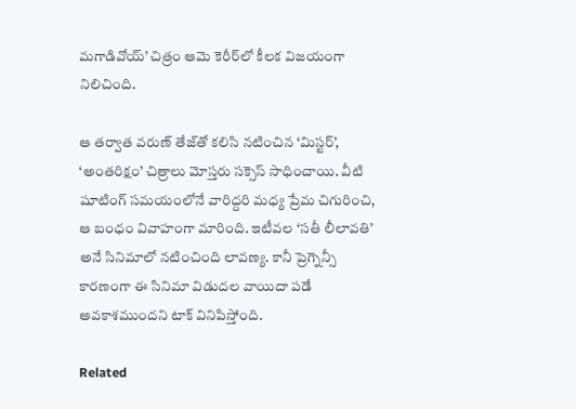మగాడివోయ్’ చిత్రం ఆమె కెరీర్‌లో కీలక విజయంగా నిలిచింది.

ఆ తర్వాత వరుణ్ తేజ్‌తో కలిసి నటించిన ‘మిస్టర్’, ‘అంతరిక్షం’ చిత్రాలు మోస్తరు సక్సెస్ సాధించాయి. వీటి షూటింగ్ సమయంలోనే వారిద్దరి మధ్య ప్రేమ చిగురించి, ఆ బంధం వివాహంగా మారింది. ఇటీవల ‘సతీ లీలావతి’ అనే సినిమాలో నటించింది లావణ్య. కానీ ప్రెగ్నెన్సీ కారణంగా ఈ సినిమా విడుదల వాయిదా పడే అవకాశముందని టాక్ వినిపిస్తోంది.

Related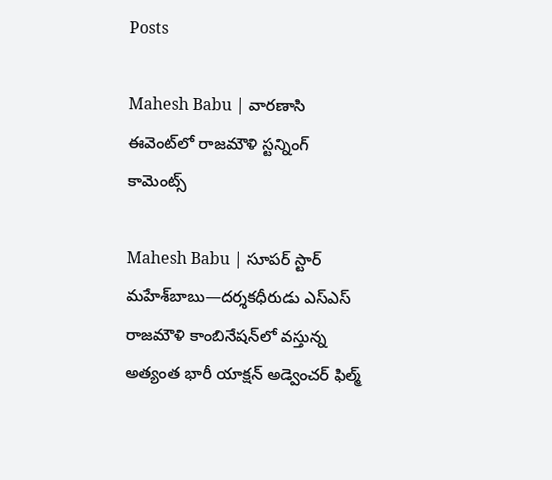Posts

Mahesh Babu | వారణాసి ఈవెంట్‌లో రాజమౌళి స్ట‌న్నింగ్ కామెంట్స్

Mahesh Babu | సూపర్ స్టార్ మహేశ్‌బాబు—దర్శకధీరుడు ఎస్‌ఎస్‌ రాజమౌళి కాంబినేషన్‌లో వస్తున్న అత్యంత భారీ యాక్షన్ అడ్వెంచర్ ఫిల్మ్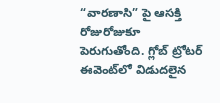“వారణాసి” పై ఆసక్తి రోజురోజుకూ పెరుగుతోంది. గ్లోబ్ ట్రోటర్ ఈవెంట్‌లో విడుదలైన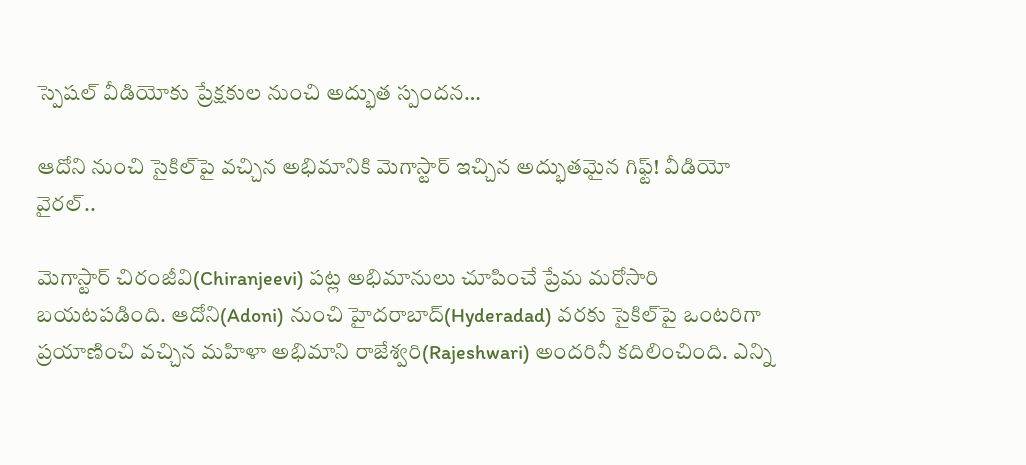స్పెషల్ వీడియోకు ప్రేక్షకుల నుంచి అద్భుత స్పందన…

ఆదోని నుంచి సైకిల్‌పై వచ్చిన అభిమానికి మెగాస్టార్ ఇచ్చిన అద్భుతమైన గిఫ్ట్! వీడియో వైరల్..

మెగాస్టార్ చిరంజీవి(Chiranjeevi) పట్ల అభిమానులు చూపించే ప్రేమ మరోసారి బయటపడింది. ఆదోని(Adoni) నుంచి హైదరాబాద్(Hyderadad) వరకు సైకిల్‌పై ఒంటరిగా ప్రయాణించి వచ్చిన మహిళా అభిమాని రాజేశ్వరి(Rajeshwari) అందరినీ కదిలించింది. ఎన్ని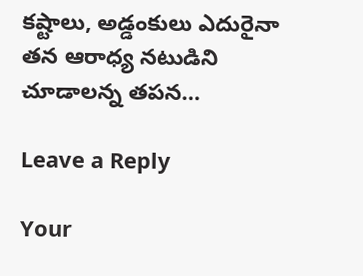కష్టాలు, అడ్డంకులు ఎదురైనా తన ఆరాధ్య నటుడిని చూడాలన్న తపన…

Leave a Reply

Your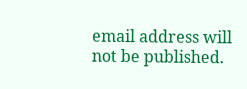email address will not be published.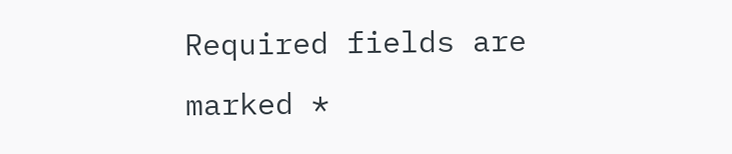Required fields are marked *